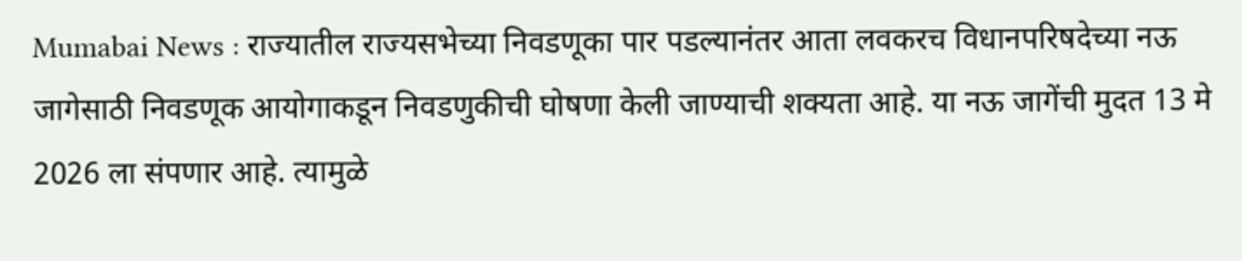Mumabai News : राज्यातील राज्यसभेच्या निवडणूका पार पडल्यानंतर आता लवकरच विधानपरिषदेच्या नऊ जागेसाठी निवडणूक आयोगाकडून निवडणुकीची घोषणा केली जाण्याची शक्यता आहे. या नऊ जागेंची मुदत 13 मे 2026 ला संपणार आहे. त्यामुळे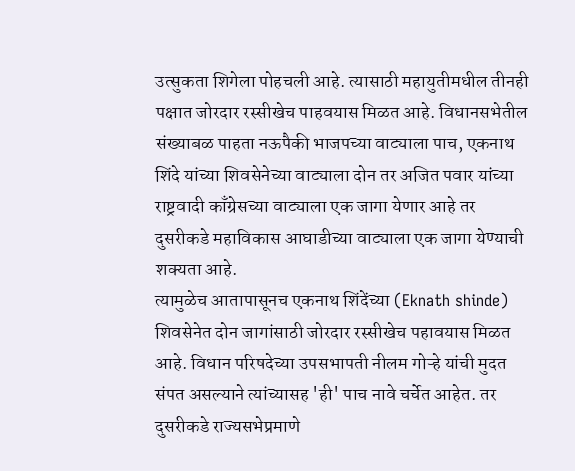उत्सुकता शिगेला पोहचली आहे. त्यासाठी महायुतीमधील तीनही पक्षात जोरदार रस्सीखेच पाहवयास मिळत आहे. विधानसभेतील संख्याबळ पाहता नऊपैकी भाजपच्या वाट्याला पाच, एकनाथ शिंदे यांच्या शिवसेनेच्या वाट्याला दोन तर अजित पवार यांच्या राष्ट्रवादी काँग्रेसच्या वाट्याला एक जागा येणार आहे तर दुसरीकडे महाविकास आघाडीच्या वाट्याला एक जागा येण्याची शक्यता आहे.
त्यामुळेच आतापासूनच एकनाथ शिंदेंच्या (Eknath shinde) शिवसेनेत दोन जागांसाठी जोरदार रस्सीखेच पहावयास मिळत आहे. विधान परिषदेच्या उपसभापती नीलम गोऱ्हे यांची मुदत संपत असल्याने त्यांच्यासह 'ही' पाच नावे चर्चेत आहेत. तर दुसरीकडे राज्यसभेप्रमाणे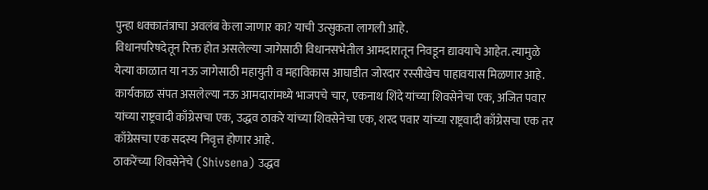पुन्हा धक्कातंत्राचा अवलंब केला जाणार का? याची उत्सुकता लागली आहे.
विधानपरिषदेतून रिक्त होत असलेल्या जागेसाठी विधानसभेतील आमदारातून निवडून द्यावयाचे आहेत. त्यामुळे येत्या काळात या नऊ जागेसाठी महायुती व महाविकास आघाडीत जोरदार रस्सीखेच पाहावयास मिळणार आहे. कार्यकाळ संपत असलेल्या नऊ आमदारांमध्ये भाजपचे चार, एकनाथ शिंदे यांच्या शिवसेनेचा एक, अजित पवार यांच्या राष्ट्रवादी काँग्रेसचा एक, उद्धव ठाकरे यांच्या शिवसेनेचा एक, शरद पवार यांच्या राष्ट्रवादी काँग्रेसचा एक तर काँग्रेसचा एक सदस्य निवृत्त होणार आहे.
ठाकरेंच्या शिवसेनेचे (Shivsena) उद्धव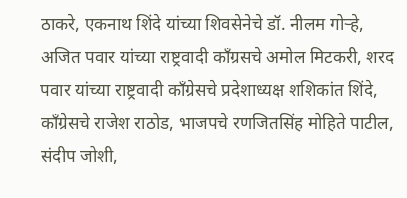ठाकरे, एकनाथ शिंदे यांच्या शिवसेनेचे डॉ. नीलम गोऱ्हे, अजित पवार यांच्या राष्ट्रवादी काँग्रसचे अमोल मिटकरी, शरद पवार यांच्या राष्ट्रवादी काँग्रेसचे प्रदेशाध्यक्ष शशिकांत शिंदे, काँग्रेसचे राजेश राठोड, भाजपचे रणजितसिंह मोहिते पाटील, संदीप जोशी,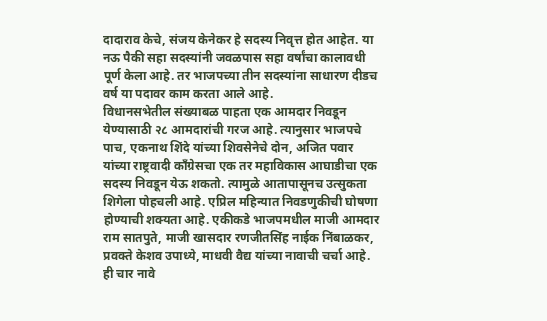दादाराव केचे, संजय केनेकर हे सदस्य निवृत्त होत आहेत. या नऊ पैकी सहा सदस्यांनी जवळपास सहा वर्षांचा कालावधी पूर्ण केला आहे. तर भाजपच्या तीन सदस्यांना साधारण दीडच वर्ष या पदावर काम करता आले आहे.
विधानसभेतील संख्याबळ पाहता एक आमदार निवडून येण्यासाठी २८ आमदारांची गरज आहे. त्यानुसार भाजपचे पाच, एकनाथ शिंदे यांच्या शिवसेनेचे दोन, अजित पवार यांच्या राष्ट्रवादी काँग्रेसचा एक तर महाविकास आघाडीचा एक सदस्य निवडून येऊ शकतो. त्यामुळे आतापासूनच उत्सुकता शिगेला पोहचली आहे. एप्रिल महिन्यात निवडणुकीची घोषणा होण्याची शक्यता आहे. एकीकडे भाजपमधील माजी आमदार राम सातपुते, माजी खासदार रणजीतसिंह नाईक निंबाळकर, प्रवक्ते केशव उपाध्ये, माधवी वैद्य यांच्या नावाची चर्चा आहे. ही चार नावे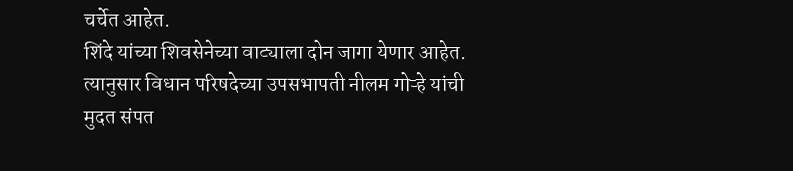चर्चेत आहेत.
शिंदे यांच्या शिवसेनेच्या वाट्याला दोन जागा येणार आहेत. त्यानुसार विधान परिषदेच्या उपसभापती नीलम गोऱ्हे यांची मुदत संपत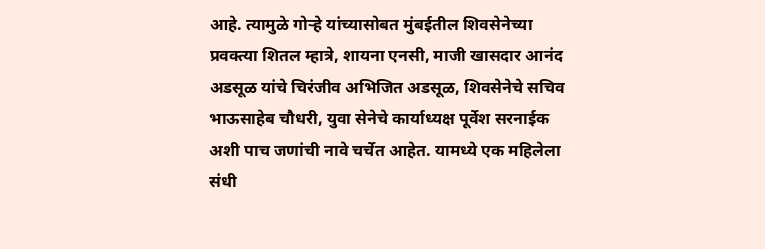आहे. त्यामुळे गोऱ्हे यांच्यासोबत मुंबईतील शिवसेनेच्या प्रवक्त्या शितल म्हात्रे, शायना एनसी, माजी खासदार आनंद अडसूळ यांचे चिरंजीव अभिजित अडसूळ, शिवसेनेचे सचिव भाऊसाहेब चौधरी, युवा सेनेचे कार्याध्यक्ष पूर्वेश सरनाईक अशी पाच जणांची नावे चर्चेत आहेत. यामध्ये एक महिलेला संधी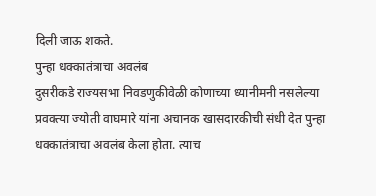दिली जाऊ शकते.
पुन्हा धक्कातंत्राचा अवलंब
दुसरीकडे राज्यसभा निवडणुकीवेळी कोणाच्या ध्यानीमनी नसलेल्या प्रवक्त्या ज्योती वाघमारे यांना अचानक खासदारकीची संधी देत पुन्हा धक्कातंत्राचा अवलंब केला होता. त्याच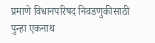प्रमाणे विधानपरिषद निवडणुकीसाठी पुन्हा एकनाथ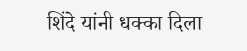शिंदे यांनी धक्का दिला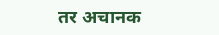तर अचानक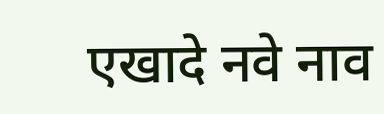एखादे नवे नाव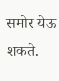समोर येऊ शकते.